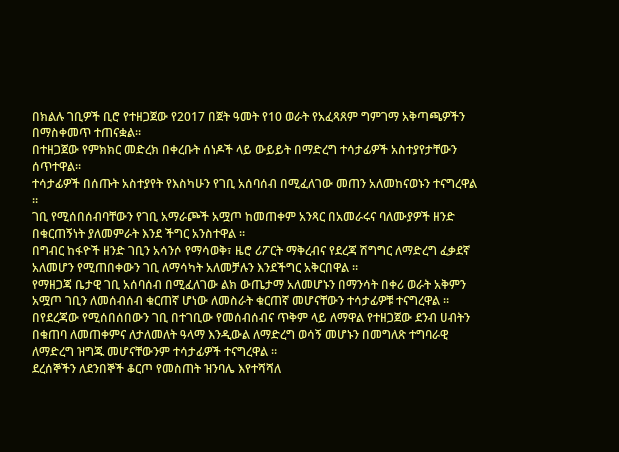በክልሉ ገቢዎች ቢሮ የተዘጋጀው የ2017 በጀት ዓመት የ10 ወራት የአፈጻጸም ግምገማ አቅጣጫዎችን በማስቀመጥ ተጠናቋል።
በተዘጋጀው የምክክር መድረክ በቀረቡት ሰነዶች ላይ ውይይት በማድረግ ተሳታፊዎች አስተያየታቸውን ሰጥተዋል።
ተሳታፊዎች በሰጡት አስተያየት የእስካሁን የገቢ አሰባሰብ በሚፈለገው መጠን አለመከናወኑን ተናግረዋል ።
ገቢ የሚሰበሰብባቸውን የገቢ አማራጮች አሟጦ ከመጠቀም አንጻር በአመራሩና ባለሙያዎች ዘንድ በቁርጠኝነት ያለመምራት እንደ ችግር አንስተዋል ።
በግብር ከፋዮች ዘንድ ገቢን አሳንሶ የማሳወቅ፣ ዜሮ ሪፖርት ማቅረብና የደረጃ ሽግግር ለማድረግ ፈቃደኛ አለመሆን የሚጠበቀውን ገቢ ለማሳካት አለመቻሉን እንደችግር አቅርበዋል ።
የማዘጋጃ ቤታዊ ገቢ አሰባሰብ በሚፈለገው ልክ ውጤታማ አለመሆኑን በማንሳት በቀሪ ወራት አቅምን አሟጦ ገቢን ለመሰብሰብ ቁርጠኛ ሆነው ለመስራት ቁርጠኛ መሆናቸውን ተሳታፊዎቹ ተናግረዋል ።
በየደረጃው የሚሰበሰበውን ገቢ በተገቢው የመሰብሰብና ጥቅም ላይ ለማዋል የተዘጋጀው ደንብ ሀብትን በቁጠባ ለመጠቀምና ለታለመለት ዓላማ እንዲውል ለማድረግ ወሳኝ መሆኑን በመግለጽ ተግባራዊ ለማድረግ ዝግጁ መሆናቸውንም ተሳታፊዎች ተናግረዋል ።
ደረሰኞችን ለደንበኞች ቆርጦ የመስጠት ዝንባሌ እየተሻሻለ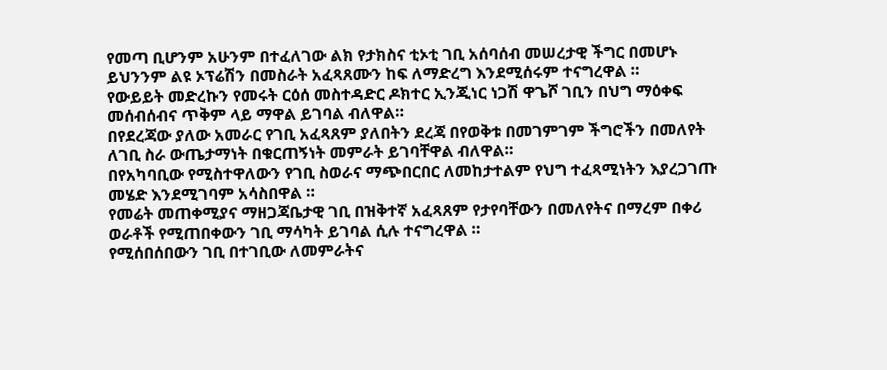የመጣ ቢሆንም አሁንም በተፈለገው ልክ የታክስና ቲኦቲ ገቢ አሰባሰብ መሠረታዊ ችግር በመሆኑ ይህንንም ልዩ ኦፕሬሽን በመስራት አፈጻጸሙን ከፍ ለማድረግ እንደሚሰሩም ተናግረዋል ።
የውይይት መድረኩን የመሩት ርዕሰ መስተዳድር ዶክተር ኢንጂነር ነጋሽ ዋጌሾ ገቢን በህግ ማዕቀፍ መሰብሰብና ጥቅም ላይ ማዋል ይገባል ብለዋል።
በየደረጃው ያለው አመራር የገቢ አፈጻጸም ያለበትን ደረጃ በየወቅቱ በመገምገም ችግሮችን በመለየት ለገቢ ስራ ውጤታማነት በቁርጠኝነት መምራት ይገባቸዋል ብለዋል።
በየአካባቢው የሚስተዋለውን የገቢ ስወራና ማጭበርበር ለመከታተልም የህግ ተፈጻሚነትን እያረጋገጡ መሄድ እንደሚገባም አሳስበዋል ።
የመሬት መጠቀሚያና ማዘጋጃቤታዊ ገቢ በዝቅተኛ አፈጻጸም የታየባቸውን በመለየትና በማረም በቀሪ ወራቶች የሚጠበቀውን ገቢ ማሳካት ይገባል ሲሉ ተናግረዋል ።
የሚሰበሰበውን ገቢ በተገቢው ለመምራትና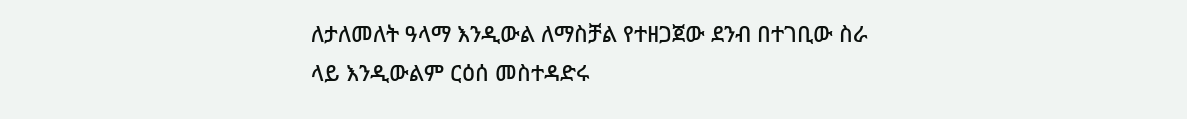ለታለመለት ዓላማ እንዲውል ለማስቻል የተዘጋጀው ደንብ በተገቢው ስራ ላይ እንዲውልም ርዕሰ መስተዳድሩ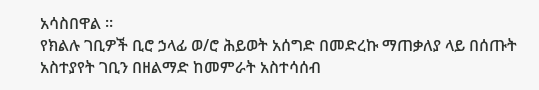አሳስበዋል ።
የክልሉ ገቢዎች ቢሮ ኃላፊ ወ/ሮ ሕይወት አሰግድ በመድረኩ ማጠቃለያ ላይ በሰጡት አስተያየት ገቢን በዘልማድ ከመምራት አስተሳሰብ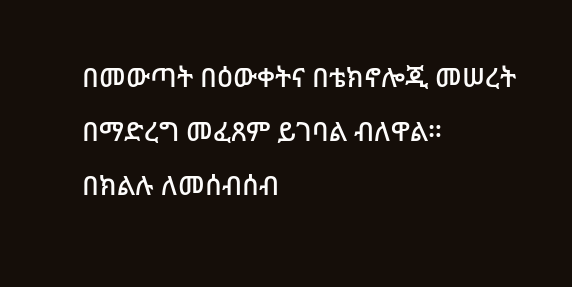በመውጣት በዕውቀትና በቴክኖሎጂ መሠረት በማድረግ መፈጸም ይገባል ብለዋል።
በክልሉ ለመሰብሰብ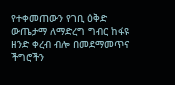የተቀመጠውን የገቢ ዕቅድ ውጤታማ ለማድረግ ግብር ከፋዩ ዘንድ ቀረብ ብሎ በመደማመጥና ችግሮችን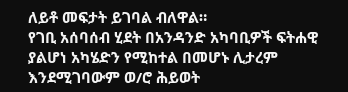ለይቶ መፍታት ይገባል ብለዋል።
የገቢ አሰባሰብ ሂደት በአንዳንድ አካባቢዎች ፍትሐዊ ያልሆነ አካሄድን የሚከተል በመሆኑ ሊታረም እንደሚገባውም ወ/ሮ ሕይወት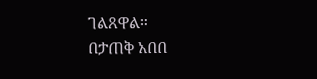ገልጸዋል።
በታጠቅ አበበ